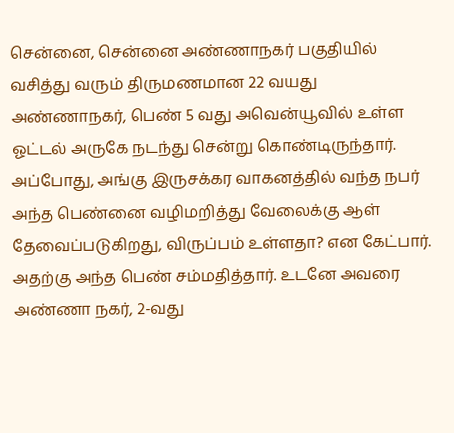சென்னை, சென்னை அண்ணாநகர் பகுதியில் வசித்து வரும் திருமணமான 22 வயது அண்ணாநகர், பெண் 5 வது அவென்யூவில் உள்ள ஓட்டல் அருகே நடந்து சென்று கொண்டிருந்தார். அப்போது, அங்கு இருசக்கர வாகனத்தில் வந்த நபர் அந்த பெண்னை வழிமறித்து வேலைக்கு ஆள் தேவைப்படுகிறது, விருப்பம் உள்ளதா? என கேட்பார். அதற்கு அந்த பெண் சம்மதித்தார். உடனே அவரை அண்ணா நகர், 2-வது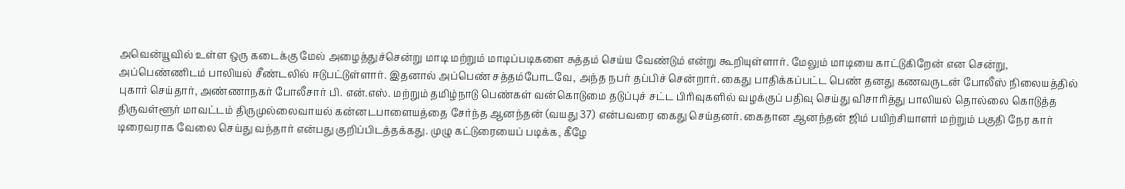அவென்யூவில் உள்ள ஒரு கடைக்கு மேல் அழைத்துச்சென்று மாடி மற்றும் மாடிப்படிகளை சுத்தம் செய்ய வேண்டும் என்று கூறியுள்ளார். மேலும் மாடியை காட்டுகிறேன் என சென்று, அப்பெண்ணிடம் பாலியல் சீண்டலில் ஈடுபட்டுள்ளார். இதனால் அப்பெண் சத்தம்போடவே, அந்த நபர் தப்பிச் சென்றார். கைது பாதிக்கப்பட்ட பெண் தனது கணவருடன் போலீஸ் நிலையத்தில் புகார் செய்தார், அண்ணாநகர் போலீசார் பி. என்.எஸ். மற்றும் தமிழ்நாடு பெண்கள் வன்கொடுமை தடுப்புச் சட்ட பிரிவுகளில் வழக்குப் பதிவு செய்து விசாரித்து பாலியல் தொல்லை கொடுத்த திருவள்ளூர் மாவட்டம் திருமுல்லைவாயல் கன்னடபாளையத்தை சேர்ந்த ஆனந்தன் (வயது 37) என்பவரை கைது செய்தனர். கைதான ஆனந்தன் ஜிம் பயிற்சியாளர் மற்றும் பகுதி நேர கார் டிரைவராக வேலை செய்து வந்தார் என்பது குறிப்பிடத்தக்கது. முழு கட்டுரையைப் படிக்க, கீழே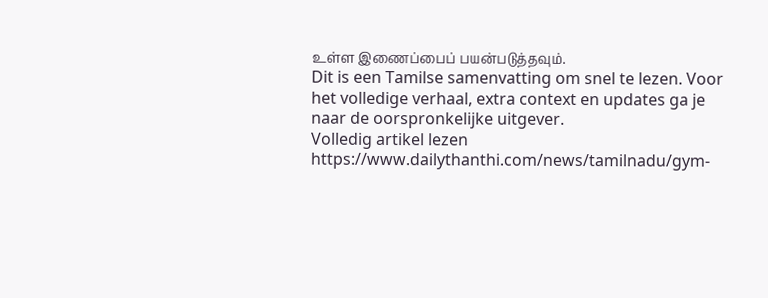உள்ள இணைப்பைப் பயன்படுத்தவும்.
Dit is een Tamilse samenvatting om snel te lezen. Voor het volledige verhaal, extra context en updates ga je naar de oorspronkelijke uitgever.
Volledig artikel lezen
https://www.dailythanthi.com/news/tamilnadu/gym-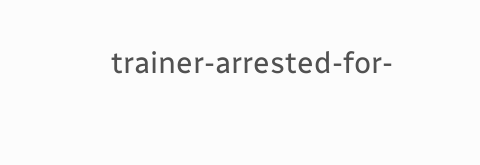trainer-arrested-for-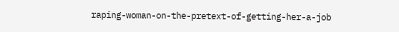raping-woman-on-the-pretext-of-getting-her-a-job